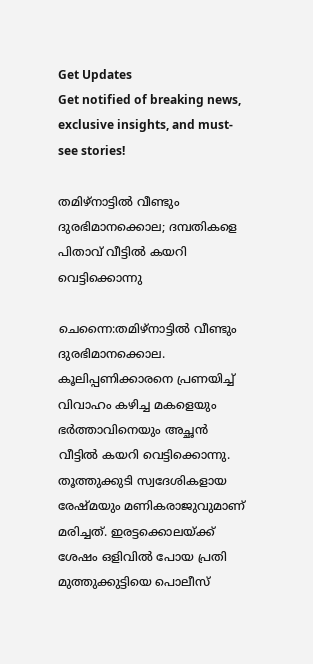Get Updates
Get notified of breaking news, exclusive insights, and must-see stories!

തമിഴ്‌നാട്ടില്‍ വീണ്ടും ദുരഭിമാനക്കൊല; ദമ്പതികളെ പിതാവ് വീട്ടില്‍ കയറി വെട്ടിക്കൊന്നു

ചെന്നൈ:തമിഴ്‌നാട്ടില്‍ വീണ്ടും ദുരഭിമാനക്കൊല. കൂലിപ്പണിക്കാരനെ പ്രണയിച്ച് വിവാഹം കഴിച്ച മകളെയും ഭര്‍ത്താവിനെയും അച്ഛൻ വീട്ടില്‍ കയറി വെട്ടിക്കൊന്നു. തൂത്തുക്കുടി സ്വദേശികളായ രേഷ്മയും മണികരാജുവുമാണ് മരിച്ചത്. ഇരട്ടക്കൊലയ്ക്ക് ശേഷം ഒളിവിൽ പോയ പ്രതി മുത്തുക്കുട്ടിയെ പൊലീസ്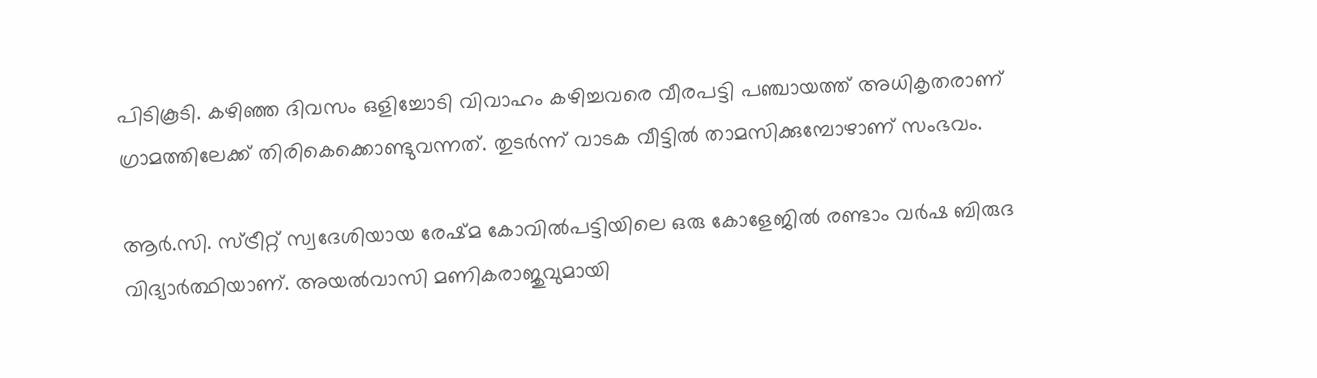പിടികൂടി. കഴിഞ്ഞ ദിവസം ഒളിച്ചോടി വിവാഹം കഴിച്ചവരെ വീരപട്ടി പഞ്ചായത്ത് അധികൃതരാണ് ഗ്രാമത്തിലേക്ക് തിരികെക്കൊണ്ടുവന്നത്. തുടർന്ന് വാടക വീട്ടിൽ താമസിക്കുമ്പോഴാണ് സംഭവം.

ആർ.സി. സ്ട്രീറ്റ് സ്വദേശിയായ രേഷ്മ കോവിൽപട്ടിയിലെ ഒരു കോളേജിൽ രണ്ടാം വർഷ ബിരുദ വിദ്യാർത്ഥിയാണ്. അയല്‍വാസി മണികരാജുവുമായി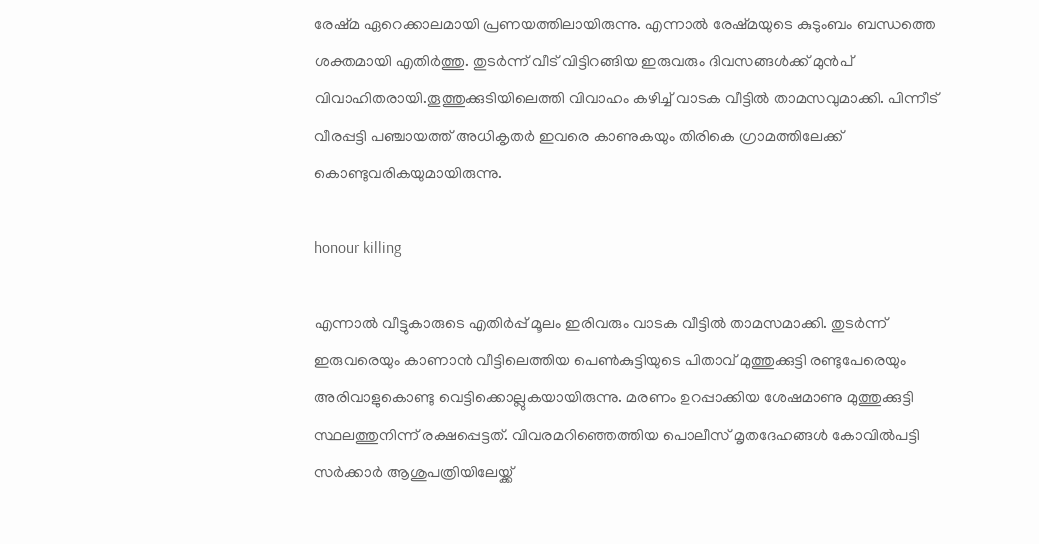രേഷ്‌മ ഏറെക്കാലമായി പ്രണയത്തിലായിരുന്നു. എന്നാല്‍ രേഷ്‌മയുടെ കുടുംബം ബന്ധത്തെ ശക്തമായി എതിര്‍ത്തു. തുടര്‍ന്ന് വീട് വിട്ടിറങ്ങിയ ഇരുവരും ദിവസങ്ങള്‍ക്ക് മുൻപ് വിവാഹിതരായി.തൂത്തുക്കുടിയിലെത്തി വിവാഹം കഴിച്ച് വാടക വീട്ടില്‍ താമസവുമാക്കി. പിന്നീട് വീരപ്പട്ടി പഞ്ചായത്ത് അധികൃതർ ഇവരെ കാണുകയും തിരികെ ഗ്രാമത്തിലേക്ക് കൊണ്ടുവരികയുമായിരുന്നു.

honour killing

എന്നാല്‍ വീട്ടുകാരുടെ എതിര്‍പ്പ് മൂലം ഇരിവരും വാടക വീട്ടില്‍ താമസമാക്കി. തുടര്‍ന്ന് ഇരുവരെയും കാണാൻ വീട്ടിലെത്തിയ പെണ്‍കുട്ടിയുടെ പിതാവ് മുത്തുക്കുട്ടി രണ്ടുപേരെയും അരിവാളുകൊണ്ടു വെട്ടിക്കൊല്ലുകയായിരുന്നു. മരണം ഉറപ്പാക്കിയ ശേഷമാണു മുത്തുക്കുട്ടി സ്ഥലത്തുനിന്ന് രക്ഷപ്പെട്ടത്. വിവരമറിഞ്ഞെത്തിയ പൊലീസ് മൃതദേഹങ്ങൾ കോവിൽപട്ടി സർക്കാർ ആശുപത്രിയിലേയ്ക്ക്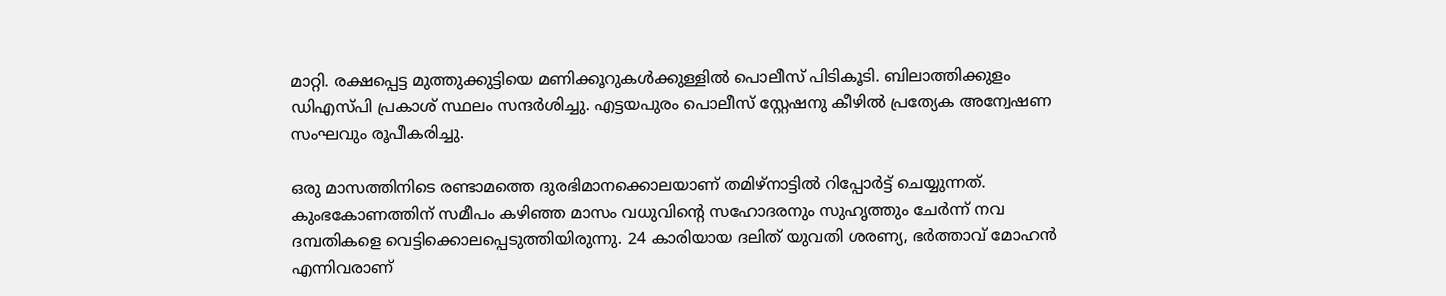മാറ്റി. രക്ഷപ്പെട്ട മുത്തുക്കുട്ടിയെ മണിക്കൂറുകള്‍ക്കുള്ളില്‍ പൊലീസ് പിടികൂടി. ബിലാത്തിക്കുളം ഡിഎസ്‌പി പ്രകാശ് സ്ഥലം സന്ദർശിച്ചു. എട്ടയപുരം പൊലീസ് സ്റ്റേഷനു കീഴിൽ പ്രത്യേക അന്വേഷണ സംഘവും രൂപീകരിച്ചു.

ഒരു മാസത്തിനിടെ രണ്ടാമത്തെ ദുരഭിമാനക്കൊലയാണ് തമിഴ്നാട്ടില്‍ റിപ്പോര്‍ട്ട് ചെയ്യുന്നത്. കുംഭകോണത്തിന് സമീപം കഴിഞ്ഞ മാസം വധുവിന്‍റെ സഹോദരനും സുഹൃത്തും ചേർന്ന് നവ ദമ്പതികളെ വെട്ടിക്കൊലപ്പെടുത്തിയിരുന്നു. 24 കാരിയായ ദലിത് യുവതി ശരണ്യ, ഭർത്താവ് മോഹൻ എന്നിവരാണ്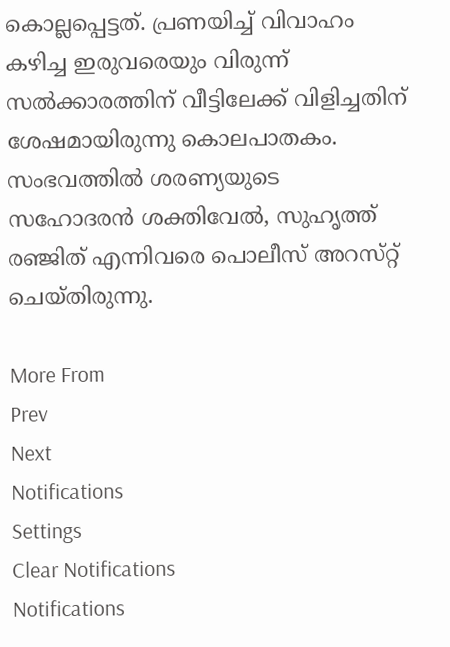കൊല്ലപ്പെട്ടത്. പ്രണയിച്ച് വിവാഹം കഴിച്ച ഇരുവരെയും വിരുന്ന് സല്‍ക്കാരത്തിന് വീട്ടിലേക്ക് വിളിച്ചതിന് ശേഷമായിരുന്നു കൊലപാതകം. സംഭവത്തില്‍ ശരണ്യയുടെ സഹോദരൻ ശക്തിവേൽ, സുഹൃത്ത് രഞ്ജിത് എന്നിവരെ പൊലീസ് അറസ്‌റ്റ് ചെയ്‌തിരുന്നു.

More From
Prev
Next
Notifications
Settings
Clear Notifications
Notifications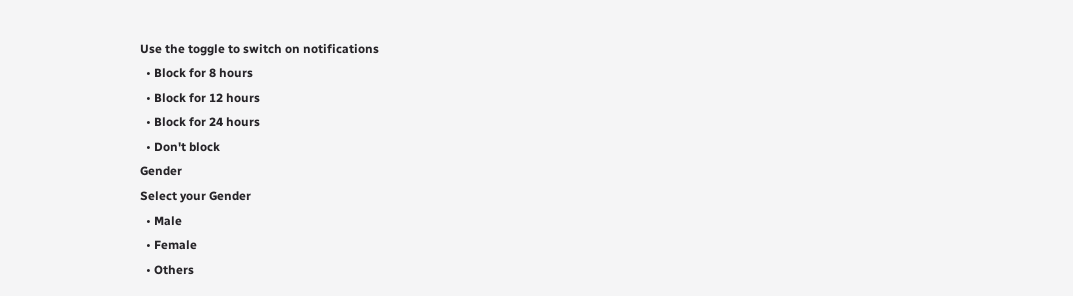Use the toggle to switch on notifications
  • Block for 8 hours
  • Block for 12 hours
  • Block for 24 hours
  • Don't block
Gender
Select your Gender
  • Male
  • Female
  • Others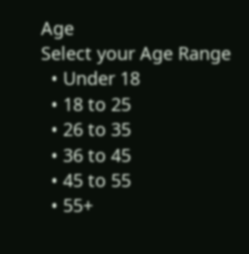Age
Select your Age Range
  • Under 18
  • 18 to 25
  • 26 to 35
  • 36 to 45
  • 45 to 55
  • 55+